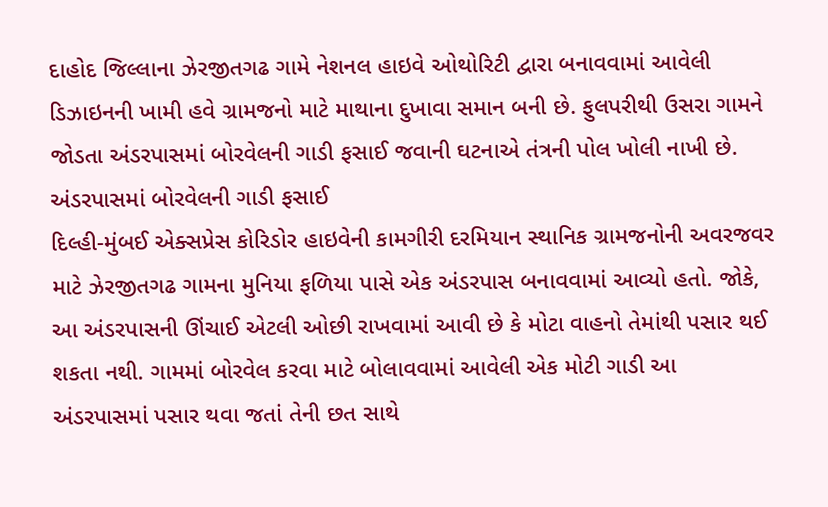દાહોદ જિલ્લાના ઝેરજીતગઢ ગામે નેશનલ હાઇવે ઓથોરિટી દ્વારા બનાવવામાં આવેલી ડિઝાઇનની ખામી હવે ગ્રામજનો માટે માથાના દુખાવા સમાન બની છે. ફુલપરીથી ઉસરા ગામને જોડતા અંડરપાસમાં બોરવેલની ગાડી ફસાઈ જવાની ઘટનાએ તંત્રની પોલ ખોલી નાખી છે.
અંડરપાસમાં બોરવેલની ગાડી ફસાઈ
દિલ્હી-મુંબઈ એક્સપ્રેસ કોરિડોર હાઇવેની કામગીરી દરમિયાન સ્થાનિક ગ્રામજનોની અવરજવર માટે ઝેરજીતગઢ ગામના મુનિયા ફળિયા પાસે એક અંડરપાસ બનાવવામાં આવ્યો હતો. જોકે, આ અંડરપાસની ઊંચાઈ એટલી ઓછી રાખવામાં આવી છે કે મોટા વાહનો તેમાંથી પસાર થઈ શકતા નથી. ગામમાં બોરવેલ કરવા માટે બોલાવવામાં આવેલી એક મોટી ગાડી આ અંડરપાસમાં પસાર થવા જતાં તેની છત સાથે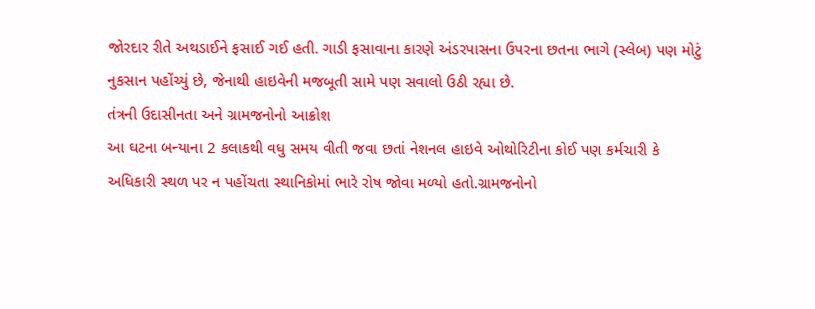જોરદાર રીતે અથડાઈને ફસાઈ ગઈ હતી. ગાડી ફસાવાના કારણે અંડરપાસના ઉપરના છતના ભાગે (સ્લેબ) પણ મોટું નુકસાન પહોંચ્યું છે, જેનાથી હાઇવેની મજબૂતી સામે પણ સવાલો ઉઠી રહ્યા છે.
તંત્રની ઉદાસીનતા અને ગ્રામજનોનો આક્રોશ
આ ઘટના બન્યાના 2 કલાકથી વધુ સમય વીતી જવા છતાં નેશનલ હાઇવે ઓથોરિટીના કોઈ પણ કર્મચારી કે અધિકારી સ્થળ પર ન પહોંચતા સ્થાનિકોમાં ભારે રોષ જોવા મળ્યો હતો.ગ્રામજનોનો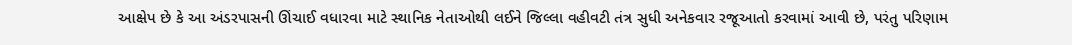આક્ષેપ છે કે આ અંડરપાસની ઊંચાઈ વધારવા માટે સ્થાનિક નેતાઓથી લઈને જિલ્લા વહીવટી તંત્ર સુધી અનેકવાર રજૂઆતો કરવામાં આવી છે, પરંતુ પરિણામ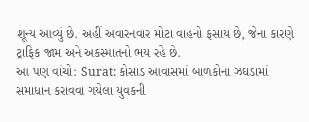શૂન્ય આવ્યું છે. અહીં અવારનવાર મોટા વાહનો ફસાય છે, જેના કારણે ટ્રાફિક જામ અને અકસ્માતનો ભય રહે છે.
આ પણ વાંચો: Surat: કોસાડ આવાસમાં બાળકોના ઝઘડામાં સમાધાન કરાવવા ગયેલા યુવકની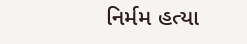નિર્મમ હત્યા